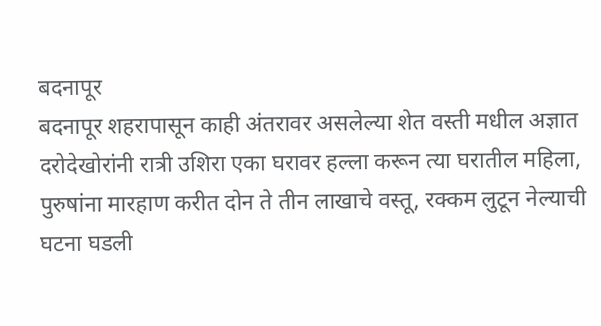बदनापूर
बदनापूर शहरापासून काही अंतरावर असलेल्या शेत वस्ती मधील अज्ञात दरोदेखोरांनी रात्री उशिरा एका घरावर हल्ला करून त्या घरातील महिला, पुरुषांना मारहाण करीत दोन ते तीन लाखाचे वस्तू, रक्कम लुटून नेल्याची घटना घडली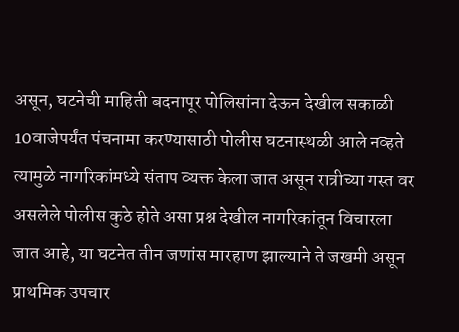असून, घटनेची माहिती बदनापूर पोलिसांना देऊन देखील सकाळी 10वाजेपर्यंत पंचनामा करण्यासाठी पोलीस घटनास्थळी आले नव्हते त्यामुळे नागरिकांमध्ये संताप व्यक्त केला जात असून रात्रीच्या गस्त वर असलेले पोलीस कुठे होते असा प्रश्न देखील नागरिकांतून विचारला जात आहे, या घटनेत तीन जणांस मारहाण झाल्याने ते जखमी असून प्राथमिक उपचार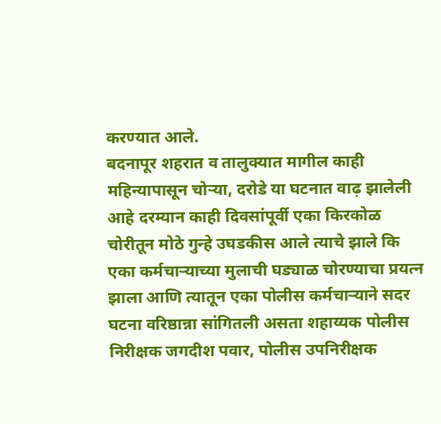करण्यात आले.
बदनापूर शहरात व तालुक्यात मागील काही महिन्यापासून चोऱ्या, दरोडे या घटनात वाढ़ झालेली आहे दरम्यान काही दिवसांपूर्वी एका किरकोळ चोरीतून मोठे गुन्हे उघडकीस आले त्याचे झाले कि एका कर्मचाऱ्याच्या मुलाची घड्याळ चोरण्याचा प्रयत्न झाला आणि त्यातून एका पोलीस कर्मचाऱ्याने सदर घटना वरिष्ठान्ना सांगितली असता शहाय्यक पोलीस निरीक्षक जगदीश पवार, पोलीस उपनिरीक्षक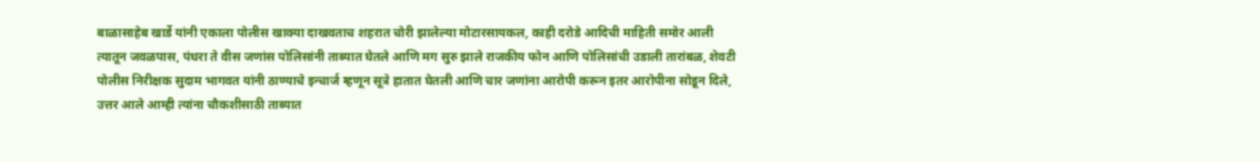बाळासाहेब खार्डे यांनी एकाला पोलीस खाक्या दाखवताच शहरात चोरी झालेल्या मोटारसायकल, काही दरोडे आदिची माहिती समोर आली त्यातून जवळपास, पंधरा ते वीस जणांस पोलिसांनी ताब्यात घेतले आणि मग सुरु झाले राजकीय फोन आणि पोलिसांची उडाली तारांबळ, शेवटी पोलीस निरीक्षक सुदाम भागवत यांनी ठाण्याचे इन्चार्ज म्हणून सूत्रे हातात घेतली आणि चार जणांना आरोपी करून इतर आरोपीना सोडून दिले, उत्तर आले आम्ही त्यांना चौकशीसाठी ताब्यात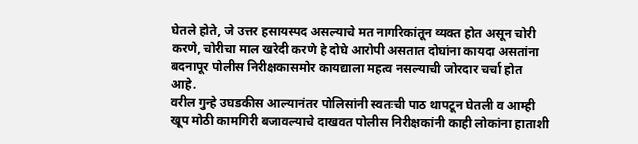घेतले होते, जे उत्तर हसायस्पद असल्याचे मत नागरिकांतून व्यक्त होत असून चोरी करणे, चोरीचा माल खरेदी करणे हे दोघे आरोपी असतात दोघांना कायदा असतांना बदनापूर पोलीस निरीक्षकासमोर कायद्याला महत्व नसल्याची जोरदार चर्चा होत आहे.
वरील गुन्हे उघडकीस आल्यानंतर पोलिसांनी स्वतःची पाठ थापटून घेतली व आम्ही खूप मोठी कामगिरी बजावल्याचे दाखवत पोलीस निरीक्षकांनी काही लोकांना हाताशी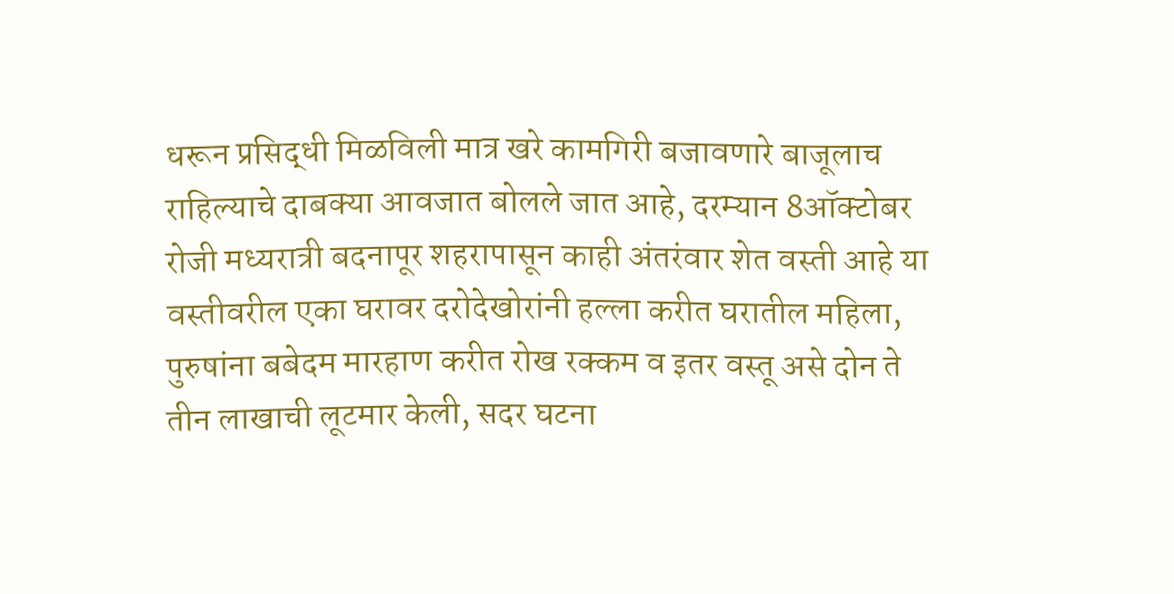धरून प्रसिद्धी मिळविली मात्र खरे कामगिरी बजावणारे बाजूलाच राहिल्याचे दाबक्या आवजात बोलले जात आहे, दरम्यान 8ऑक्टोबर रोजी मध्यरात्री बदनापूर शहरापासून काही अंतरंवार शेत वस्ती आहे या वस्तीवरील एका घरावर दरोदेखोरांनी हल्ला करीत घरातील महिला, पुरुषांना बबेदम मारहाण करीत रोख रक्कम व इतर वस्तू असे दोन ते तीन लाखाची लूटमार केली, सदर घटना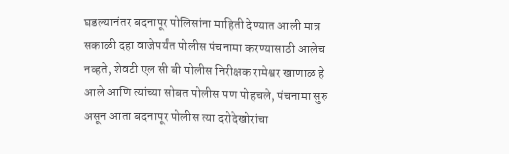घडल्यानंतर बदनापूर पोलिसांना माहिती देण्यात आली मात्र सकाळी दहा वाजेपर्यंत पोलीस पंचनामा करण्यासाठी आलेच नव्हते, शेवटी एल सी बी पोलीस निरीक्षक रामेश्वर खाणाळ हे आले आणि त्यांच्या सोबत पोलीस पण पोहचले, पंचनामा सुरु असून आता बदनापूर पोलीस त्या दरोदेखोरांचा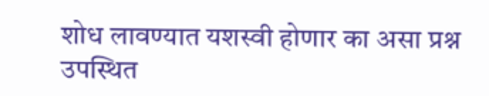शोध लावण्यात यशस्वी होणार का असा प्रश्न उपस्थित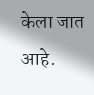केला जात आहे.